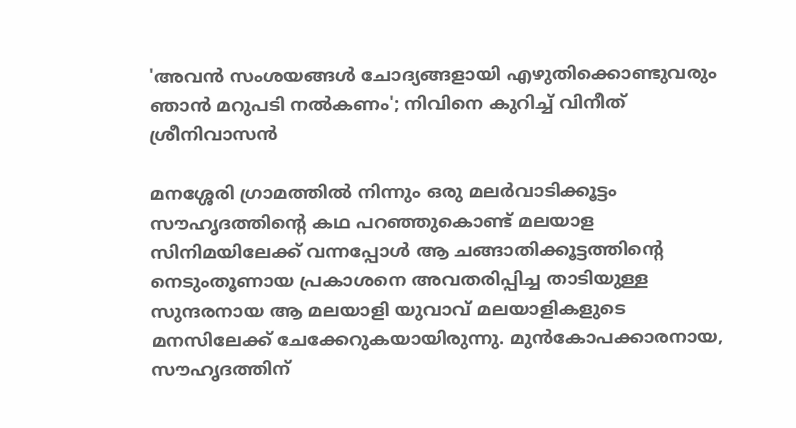'അവൻ സംശയങ്ങൾ ചോദ്യങ്ങളായി എഴുതിക്കൊണ്ടുവരും ഞാൻ മറുപടി നൽകണം'; നിവിനെ കുറിച്ച് വി‌നീത് ശ്രീനിവാസൻ

മനശ്ശേരി ഗ്രാമത്തിൽ നിന്നും ഒരു മലർവാടിക്കൂട്ടം സൗഹൃദത്തിന്റെ കഥ പറഞ്ഞുകൊണ്ട് മലയാള സിനിമയിലേക്ക് വന്നപ്പോൾ ആ ചങ്ങാതിക്കൂട്ടത്തിന്റെ നെടുംതൂണായ പ്രകാശനെ അവതരിപ്പിച്ച താടിയുള്ള സുന്ദരനായ ആ മലയാളി യുവാവ് മലയാളികളുടെ മനസിലേക്ക് ചേക്കേറുകയായിരുന്നു. മുൻകോപക്കാരനായ, സൗഹൃദത്തിന്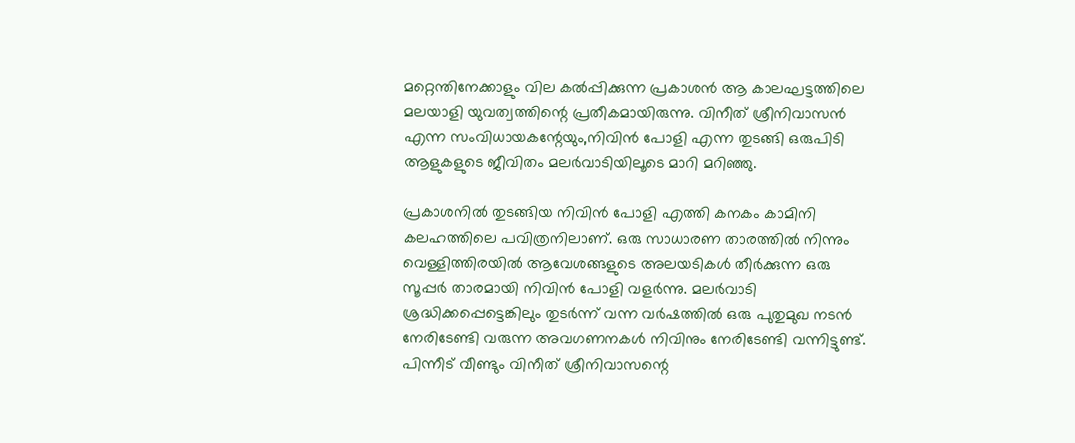മറ്റെന്തിനേക്കാളും വില കൽപ്പിക്കുന്ന പ്രകാശൻ ആ കാലഘട്ടത്തിലെ മലയാളി യുവത്വത്തിന്റെ പ്രതീകമായിരുന്നു. വിനീത് ശ്രീനിവാസൻ എന്ന സംവിധായകന്റേയും,നിവിൻ പോളി എന്ന തുടങ്ങി ഒരുപിടി ആളുകളുടെ ജീവിതം മലർ‌വാടിയിലൂടെ മാറി മറിഞ്ഞു.

പ്രകാശനിൽ തുടങ്ങിയ നിവിൻ പോളി എത്തി കനകം കാമിനി കലഹത്തിലെ പവിത്രനിലാണ്. ഒരു സാധാരണ താരത്തിൽ നിന്നും വെള്ളിത്തിരയിൽ ആവേശങ്ങളുടെ അലയടികൾ തീർക്കുന്ന ഒരു സൂപ്പർ താരമായി നിവിൻ പോളി വളർന്നു. മലർവാടി ശ്രദ്ധിക്കപ്പെട്ടെങ്കിലും തുടർന്ന് വന്ന വർഷത്തിൽ ഒരു പുതുമുഖ നടൻ നേരിടേണ്ടി വരുന്ന അവഗണനകൾ നിവിനും നേരിടേണ്ടി വന്നിട്ടുണ്ട്. പിന്നീട് വീണ്ടും വിനീത് ശ്രീനിവാസന്റെ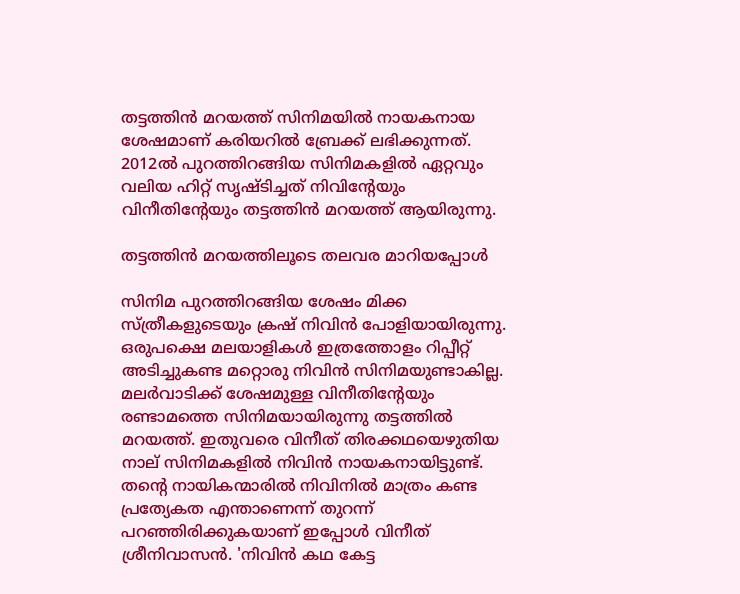തട്ടത്തിൻ മറയത്ത് സിനിമയിൽ നായകനായ ശേഷമാണ് കരിയറിൽ ബ്രേക്ക് ലഭിക്കുന്നത്. 2012ൽ പുറത്തിറങ്ങിയ സിനിമകളിൽ ഏറ്റവും വലിയ ഹിറ്റ് സൃഷ്ടിച്ചത് നിവിന്റേയും വിനീതിന്റേയും തട്ടത്തിൻ മറയത്ത് ആയിരുന്നു.

തട്ടത്തിൻ മറയത്തിലൂടെ തലവര മാറിയപ്പോൾ

സിനിമ പുറത്തിറങ്ങിയ ശേഷം മിക്ക സ്ത്രീകളുടെയും ക്രഷ് നിവിൻ പോളിയായിരുന്നു. ഒരുപക്ഷെ മലയാളികൾ ഇത്രത്തോളം റിപ്പീറ്റ് അടിച്ചുകണ്ട മറ്റൊരു നിവിൻ സിനിമയുണ്ടാകില്ല. മലർവാടിക്ക് ശേഷമുള്ള വിനീതിന്റേയും രണ്ടാമത്തെ സിനിമയായിരുന്നു തട്ടത്തിൽ മറയത്ത്. ഇതുവരെ വിനീത് തിരക്കഥയെഴുതിയ നാല് സിനിമകളിൽ നിവിൻ നായകനായിട്ടുണ്ട്. തന്റെ നായികന്മാരിൽ നിവിനിൽ മാത്രം കണ്ട പ്രത്യേകത എന്താണെന്ന് തുറന്ന് പറഞ്ഞിരിക്കുകയാണ് ഇപ്പോൾ വിനീത് ശ്രീനിവാസൻ. 'നിവിൻ കഥ കേട്ട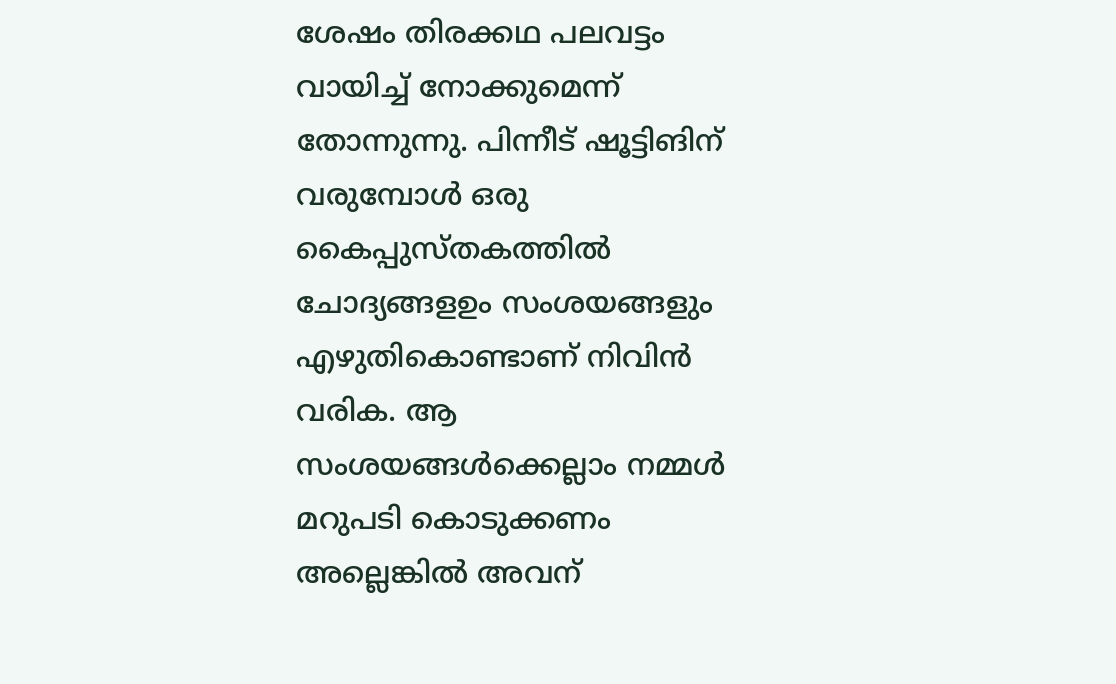ശേഷം തിരക്കഥ പലവട്ടം വായിച്ച് നോക്കുമെന്ന് തോന്നുന്നു. പിന്നീട് ഷൂട്ടിങിന് വരുമ്പോൾ ഒരു കൈപ്പുസ്തകത്തിൽ ചോദ്യങ്ങളഉം സംശയങ്ങളും എഴുതികൊണ്ടാണ് നിവിൻ വരിക. ആ സംശയങ്ങൾക്കെല്ലാം നമ്മൾ മറുപടി കൊടുക്കണം അല്ലെങ്കിൽ അവന്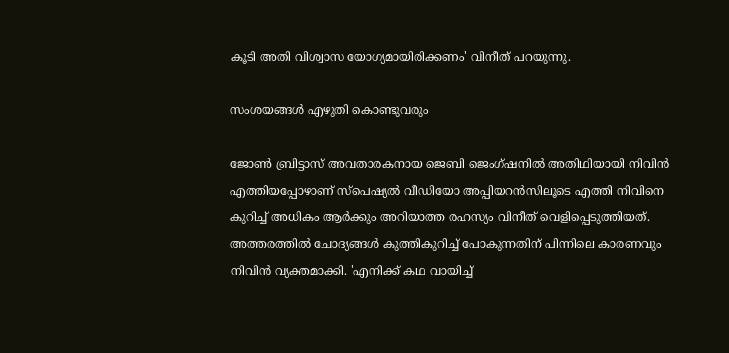കൂടി അതി വിശ്വാസ യോഗ്യമായിരിക്കണം' വിനീത് പറയുന്നു.

സംശയങ്ങൾ എഴുതി കൊണ്ടുവരും

ജോൺ ബ്രിട്ടാസ് അവതാരകനായ ജെബി ജെംഗ്ഷനിൽ അതിഥിയായി നിവിൻ എത്തിയപ്പോഴാണ് സ്പെഷ്യൽ വീഡിയോ അപ്പിയറൻസിലൂടെ എത്തി നിവിനെ കുറിച്ച് അധികം ആർക്കും അറിയാത്ത രഹസ്യം വിനീത് വെളിപ്പെടുത്തിയത്. അത്തരത്തിൽ ചോദ്യങ്ങൾ കുത്തികുറിച്ച് പോകുന്നതിന് പിന്നിലെ കാരണവും നിവിൻ വ്യക്തമാക്കി. 'എനിക്ക് കഥ വായിച്ച്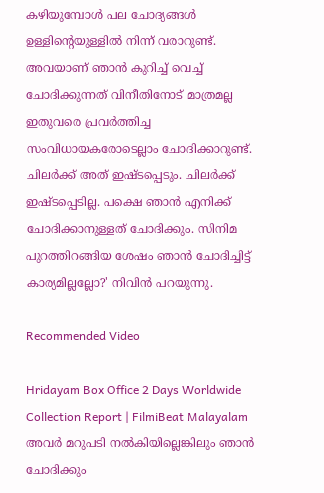കഴിയുമ്പോൾ പല ചോദ്യങ്ങൾ ഉള്ളിന്റെയുള്ളിൽ നിന്ന് വരാറുണ്ട്. അവയാണ് ഞാൻ‌ കുറിച്ച് വെച്ച് ചോദിക്കുന്നത് വിനീതിനോട് മാത്രമല്ല ഇതുവരെ പ്രവർത്തിച്ച സംവിധായകരോടെല്ലാം ചോദിക്കാറുണ്ട്. ചിലർക്ക് അത് ഇഷ്ടപ്പെടും. ചിലർക്ക് ഇഷ്ടപ്പെടില്ല. പക്ഷെ ഞാൻ എനിക്ക് ചോദിക്കാനുള്ളത് ചോദിക്കും. സിനിമ പുറത്തിറങ്ങിയ ശേഷം ഞാൻ ചോദിച്ചിട്ട് കാര്യമില്ലല്ലോ?' നിവിൻ പറയുന്നു.

Recommended Video

Hridayam Box Office 2 Days Worldwide Collection Report | FilmiBeat Malayalam
അവർ മറുപടി നൽകിയില്ലെങ്കിലും ഞാൻ ചോദിക്കും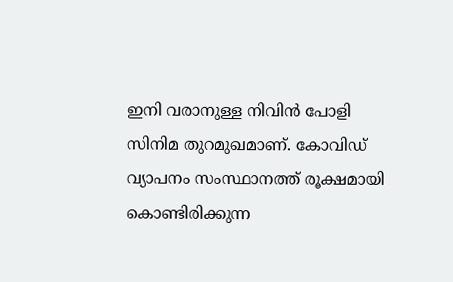ഇനി വരാനുള്ള നിവിൻ പോളി സിനിമ തുറമുഖമാണ്. കോവിഡ് വ്യാപനം സംസ്ഥാനത്ത് രൂക്ഷമായി കൊണ്ടിരിക്കുന്ന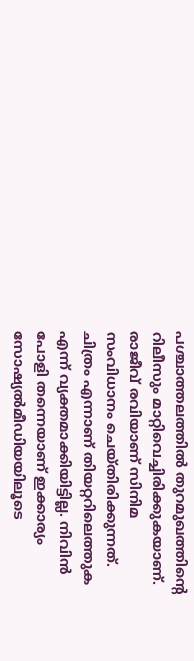പശ്ചാത്തലത്തിൽ തുറമുഖത്തിന്റെ റിലീസും മാറ്റിവെച്ചിരിക്കുകയാണ്. രാജീവ് രവിയാണ് സിനിമ സംവിധാനം ചെയ്തിരിക്കുന്നത്. ചിത്രം എന്നാണ് തിയറ്ററിലെത്തുക എന്ന് വ്യക്തമാക്കിയിട്ടില്ല. നിവിൻ പോളി തന്നെയാണ് ഇക്കാര്യം സോഷ്യൽമീഡിയയിലൂടെ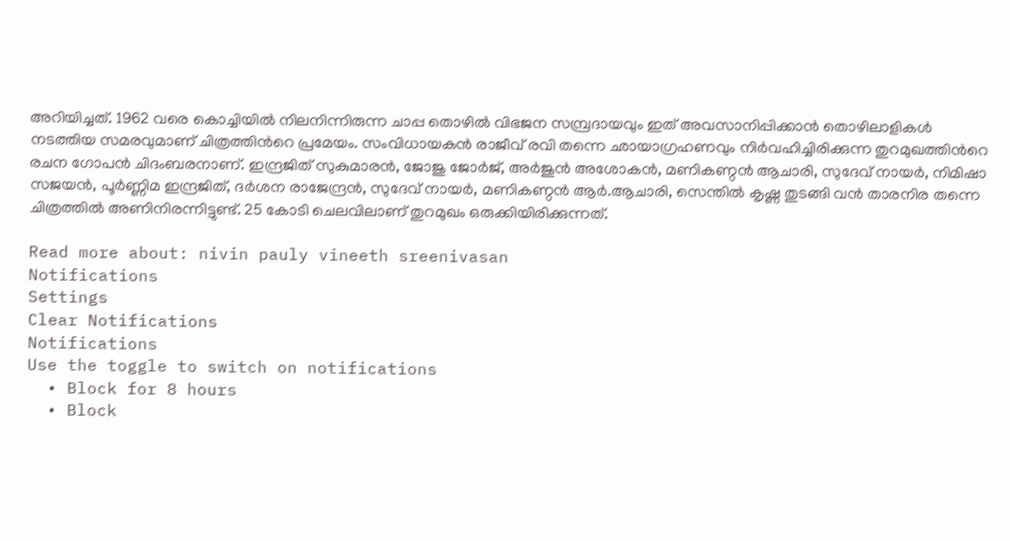അറിയിച്ചത്. 1962 വരെ കൊച്ചിയിൽ നിലനിന്നിരുന്ന ചാപ്പ തൊഴിൽ വിഭജന സമ്പ്രദായവും ഇത് അവസാനിപ്പിക്കാൻ തൊഴിലാളികൾ നടത്തിയ സമരവുമാണ് ചിത്രത്തിൻറെ പ്രമേയം. സംവിധായകൻ രാജീവ് രവി തന്നെ ഛായാഗ്രഹണവും നിർവഹിച്ചിരിക്കുന്ന തുറമുഖത്തിൻറെ രചന ഗോപൻ ചിദംബരനാണ്. ഇന്ദ്രജിത് സുകുമാരൻ, ജോജു ജോർജ്, അർജുൻ അശോകൻ, മണികണ്ഠൻ ആചാരി, സുദേവ് നായർ, നിമിഷാ സജയൻ, പൂർണ്ണിമ ഇന്ദ്രജിത്, ദർശന രാജേന്ദ്രൻ, സുദേവ് നായർ, മണികണ്ഠൻ ആർ.ആചാരി, സെന്തിൽ കൃഷ്ണ തുടങ്ങി വൻ താരനിര തന്നെ ചിത്രത്തിൽ അണിനിരന്നിട്ടുണ്ട്. 25 കോടി ചെലവിലാണ് തുറമുഖം ഒരുക്കിയിരിക്കുന്നത്.

Read more about: nivin pauly vineeth sreenivasan
Notifications
Settings
Clear Notifications
Notifications
Use the toggle to switch on notifications
  • Block for 8 hours
  • Block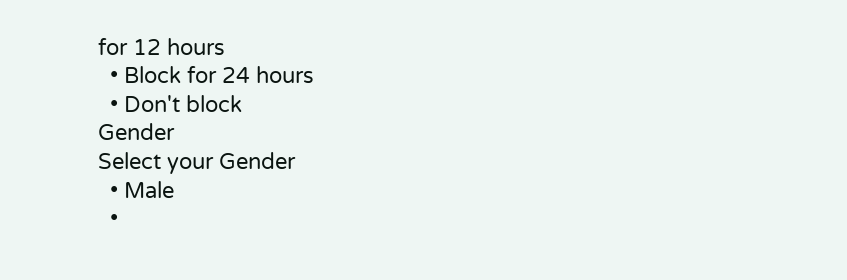for 12 hours
  • Block for 24 hours
  • Don't block
Gender
Select your Gender
  • Male
  •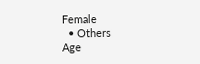Female
  • Others
Age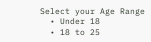Select your Age Range
  • Under 18
  • 18 to 25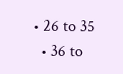• 26 to 35
  • 36 to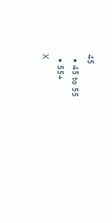45
  • 45 to 55
  • 55+
X